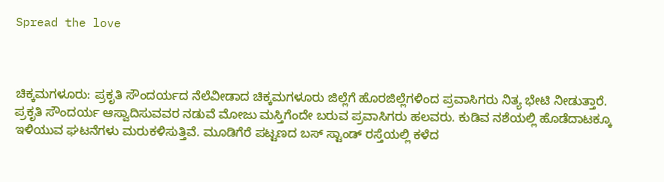Spread the love



ಚಿಕ್ಕಮಗಳೂರು: ಪ್ರಕೃತಿ ಸೌಂದರ್ಯದ ನೆಲೆವೀಡಾದ ಚಿಕ್ಕಮಗಳೂರು ಜಿಲ್ಲೆಗೆ ಹೊರಜಿಲ್ಲೆಗಳಿಂದ ಪ್ರವಾಸಿಗರು ನಿತ್ಯ ಭೇಟಿ ನೀಡುತ್ತಾರೆ. ಪ್ರಕೃತಿ ಸೌಂದರ್ಯ ಆಸ್ವಾದಿಸುವವರ ನಡುವೆ ಮೋಜು ಮಸ್ತಿಗೆಂದೇ ಬರುವ ಪ್ರವಾಸಿಗರು ಹಲವರು. ಕುಡಿವ ನಶೆಯಲ್ಲಿ ಹೊಡೆದಾಟಕ್ಕೂ ಇಳಿಯುವ ಘಟನೆಗಳು ಮರುಕಳಿಸುತ್ತಿವೆ. ಮೂಡಿಗೆರೆ ಪಟ್ಟಣದ ಬಸ್ ಸ್ಟಾಂಡ್ ರಸ್ತೆಯಲ್ಲಿ ಕಳೆದ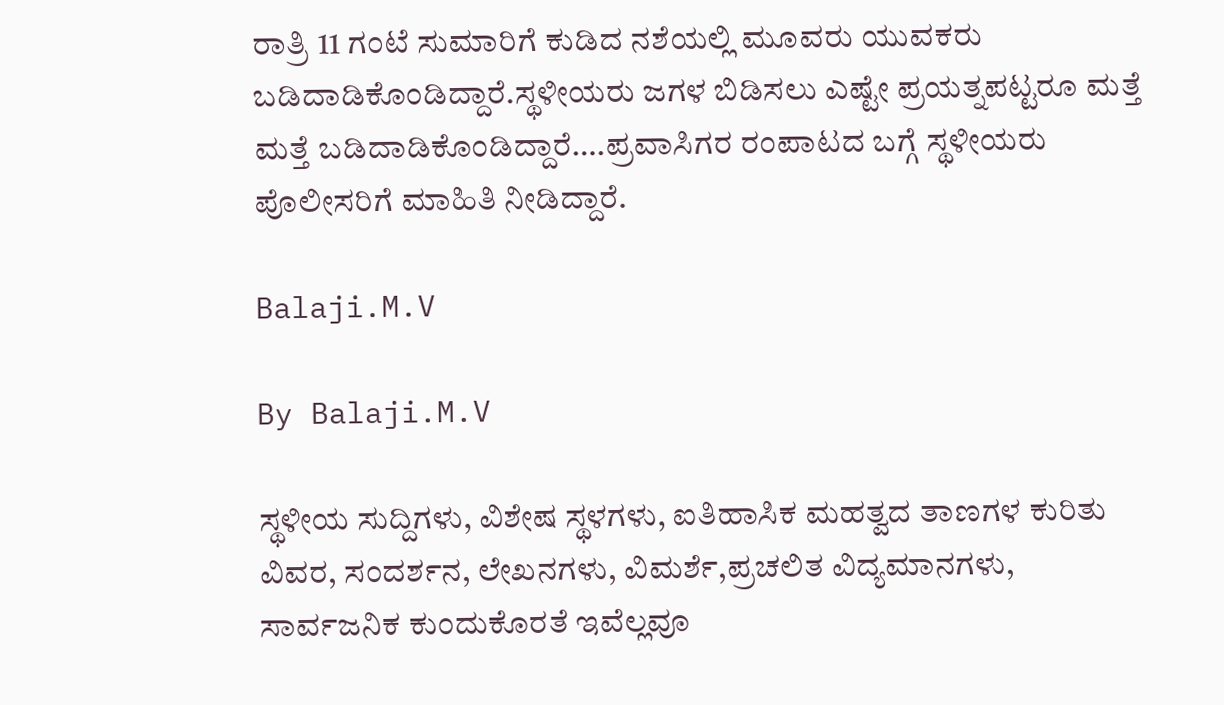ರಾತ್ರಿ 11 ಗಂಟೆ ಸುಮಾರಿಗೆ ಕುಡಿದ ನಶೆಯಲ್ಲಿ ಮೂವರು ಯುವಕರು ಬಡಿದಾಡಿಕೊಂಡಿದ್ದಾರೆ.ಸ್ಥಳೀಯರು ಜಗಳ ಬಿಡಿಸಲು ಎಷ್ಟೇ ಪ್ರಯತ್ನಪಟ್ಟರೂ ಮತ್ತೆ ಮತ್ತೆ ಬಡಿದಾಡಿಕೊಂಡಿದ್ದಾರೆ….ಪ್ರವಾಸಿಗರ ರಂಪಾಟದ ಬಗ್ಗೆ ಸ್ಥಳೀಯರು ಪೊಲೀಸರಿಗೆ ಮಾಹಿತಿ ನೀಡಿದ್ದಾರೆ.

Balaji.M.V

By Balaji.M.V

ಸ್ಥಳೀಯ ಸುದ್ದಿಗಳು, ವಿಶೇಷ ಸ್ಥಳಗಳು, ಐತಿಹಾಸಿಕ ಮಹತ್ವದ ತಾಣಗಳ ಕುರಿತು ವಿವರ, ಸಂದರ್ಶನ, ಲೇಖನಗಳು, ವಿಮರ್ಶೆ,ಪ್ರಚಲಿತ ವಿದ್ಯಮಾನಗಳು, ಸಾರ್ವಜನಿಕ ಕುಂದುಕೊರತೆ ಇವೆಲ್ಲವೂ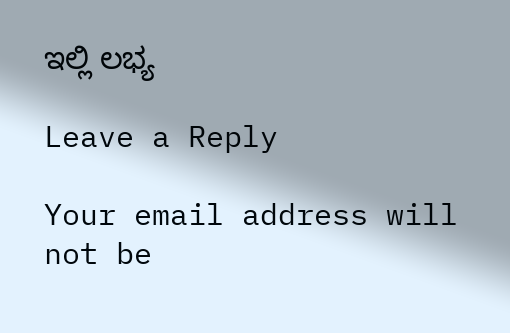ಇಲ್ಲಿ ಲಭ್ಯ

Leave a Reply

Your email address will not be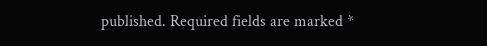published. Required fields are marked *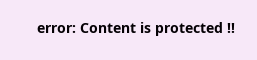error: Content is protected !!